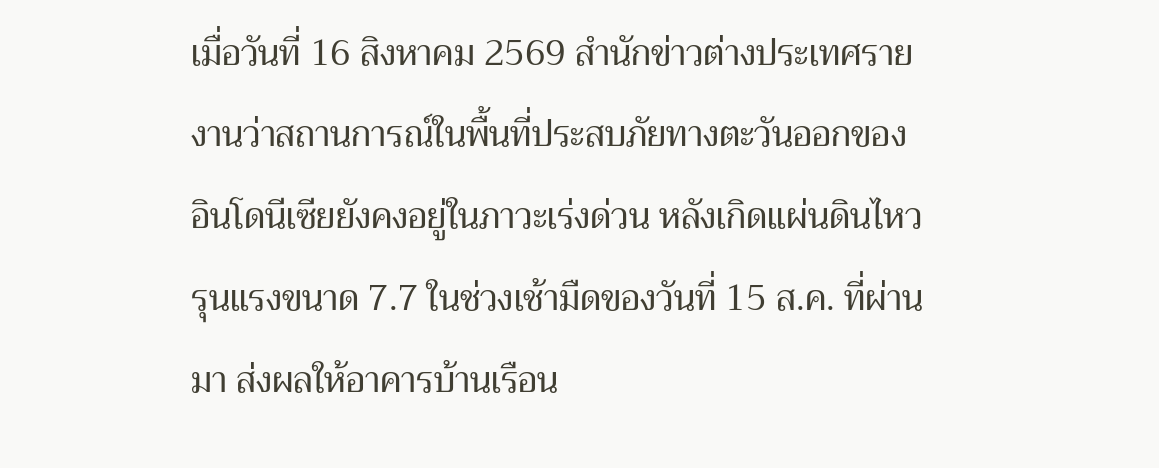เมื่อวันที่ 16 สิงหาคม 2569 สำนักข่าวต่างประเทศรายงานว่าสถานการณ์ในพื้นที่ประสบภัยทางตะวันออกของอินโดนีเซียยังคงอยู่ในภาวะเร่งด่วน หลังเกิดแผ่นดินไหวรุนแรงขนาด 7.7 ในช่วงเช้ามืดของวันที่ 15 ส.ค. ที่ผ่านมา ส่งผลให้อาคารบ้านเรือน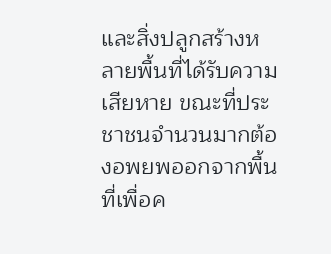และสิ่งปลูกสร้างหลายพื้นที่ได้รับความเสียหาย ขณะที่ประชาชนจำนวนมากต้องอพยพออกจากพื้นที่เพื่อค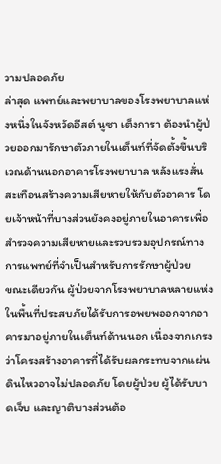วามปลอดภัย
ล่าสุด แพทย์และพยาบาลของโรงพยาบาลแห่งหนึ่งในจังหวัดอีสต์ นูซา เต็งการา ต้องนำผู้ป่วยออกมารักษาตัวภายในเต็นท์ที่จัดตั้งขึ้นบริเวณด้านนอกอาคารโรงพยาบาล หลังแรงสั่นสะเทือนสร้างความเสียหายให้กับตัวอาคาร โดยเจ้าหน้าที่บางส่วนยังคงอยู่ภายในอาคารเพื่อสำรวจความเสียหายและรวบรวมอุปกรณ์ทางการแพทย์ที่จำเป็นสำหรับการรักษาผู้ป่วย
ขณะเดียวกัน ผู้ป่วยจากโรงพยาบาลหลายแห่งในพื้นที่ประสบภัยได้รับการอพยพออกจากอาคารมาอยู่ภายในเต็นท์ด้านนอก เนื่องจากเกรงว่าโครงสร้างอาคารที่ได้รับผลกระทบจากแผ่นดินไหวอาจไม่ปลอดภัย โดยผู้ป่วย ผู้ได้รับบาดเจ็บ และญาติบางส่วนต้อ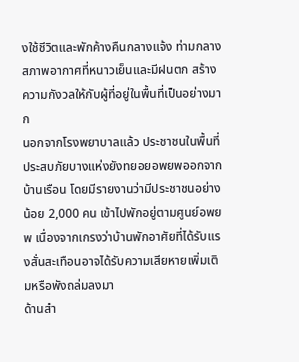งใช้ชีวิตและพักค้างคืนกลางแจ้ง ท่ามกลางสภาพอากาศที่หนาวเย็นและมีฝนตก สร้างความกังวลให้กับผู้ที่อยู่ในพื้นที่เป็นอย่างมาก
นอกจากโรงพยาบาลแล้ว ประชาชนในพื้นที่ประสบภัยบางแห่งยังทยอยอพยพออกจากบ้านเรือน โดยมีรายงานว่ามีประชาชนอย่างน้อย 2,000 คน เข้าไปพักอยู่ตามศูนย์อพยพ เนื่องจากเกรงว่าบ้านพักอาศัยที่ได้รับแรงสั่นสะเทือนอาจได้รับความเสียหายเพิ่มเติมหรือพังถล่มลงมา
ด้านสำ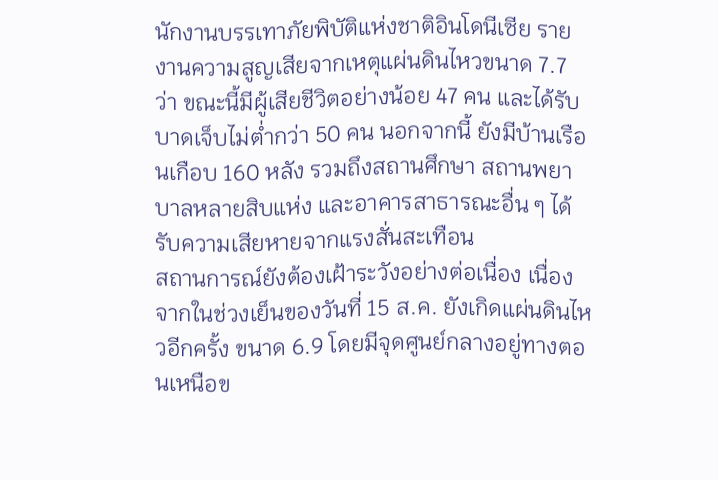นักงานบรรเทาภัยพิบัติแห่งชาติอินโดนีเซีย รายงานความสูญเสียจากเหตุแผ่นดินไหวขนาด 7.7 ว่า ขณะนี้มีผู้เสียชีวิตอย่างน้อย 47 คน และได้รับบาดเจ็บไม่ต่ำกว่า 50 คน นอกจากนี้ ยังมีบ้านเรือนเกือบ 160 หลัง รวมถึงสถานศึกษา สถานพยาบาลหลายสิบแห่ง และอาคารสาธารณะอื่น ๆ ได้รับความเสียหายจากแรงสั่นสะเทือน
สถานการณ์ยังต้องเฝ้าระวังอย่างต่อเนื่อง เนื่องจากในช่วงเย็นของวันที่ 15 ส.ค. ยังเกิดแผ่นดินไหวอีกครั้ง ขนาด 6.9 โดยมีจุดศูนย์กลางอยู่ทางตอนเหนือข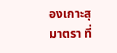องเกาะสุมาตรา ที่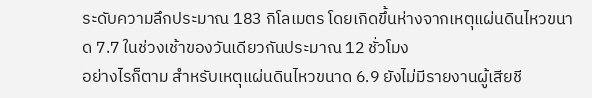ระดับความลึกประมาณ 183 กิโลเมตร โดยเกิดขึ้นห่างจากเหตุแผ่นดินไหวขนาด 7.7 ในช่วงเช้าของวันเดียวกันประมาณ 12 ชั่วโมง
อย่างไรก็ตาม สำหรับเหตุแผ่นดินไหวขนาด 6.9 ยังไม่มีรายงานผู้เสียชี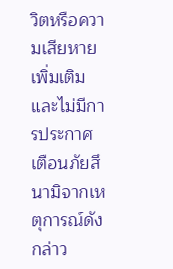วิตหรือความเสียหายเพิ่มเติม และไม่มีการประกาศเตือนภัยสึนามิจากเหตุการณ์ดังกล่าว